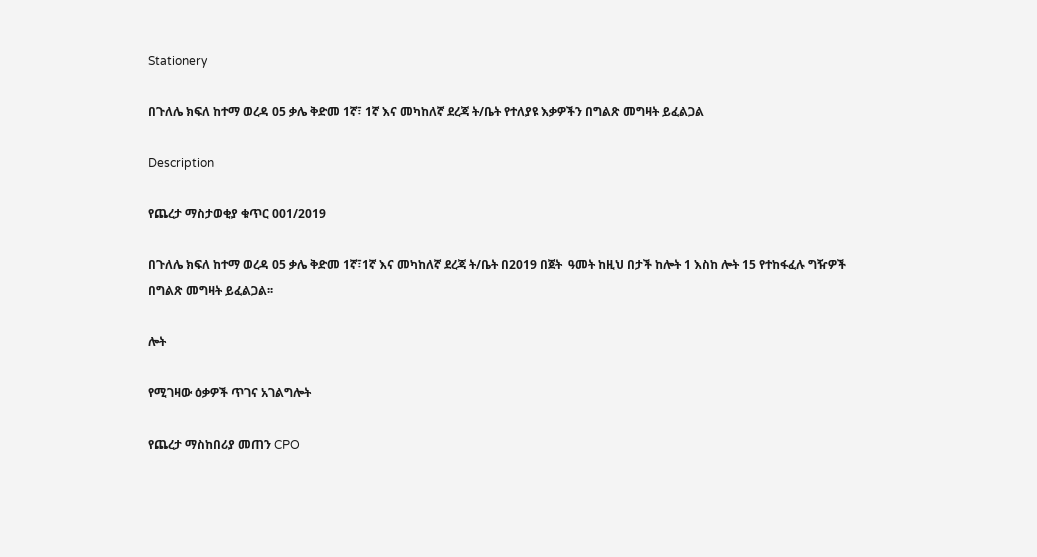Stationery

በጉለሌ ክፍለ ከተማ ወረዳ 05 ቃሌ ቅድመ 1ኛ፣ 1ኛ እና መካከለኛ ደረጃ ት/ቤት የተለያዩ እቃዎችን በግልጽ መግዛት ይፈልጋል

Description

የጨረታ ማስታወቂያ ቁጥር 001/2019

በጉለሌ ክፍለ ከተማ ወረዳ 05 ቃሌ ቅድመ 1ኛ፣1ኛ እና መካከለኛ ደረጃ ት/ቤት በ2019 በጀት  ዓመት ከዚህ በታች ከሎት 1 እስከ ሎት 15 የተከፋፈሉ ግዥዎች  በግልጽ መግዛት ይፈልጋል፡፡

ሎት

የሚገዛው ዕቃዎች ጥገና አገልግሎት

የጨረታ ማስከበሪያ መጠን CPO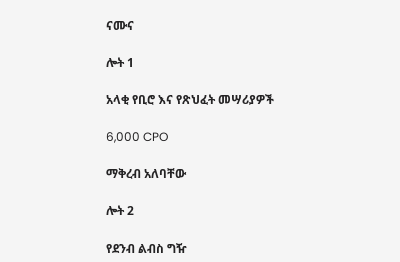ናሙና

ሎት 1

አላቂ የቢሮ እና የጽህፈት መሣሪያዎች

6,000 CPO

ማቅረብ አለባቸው

ሎት 2

የደንብ ልብስ ግዥ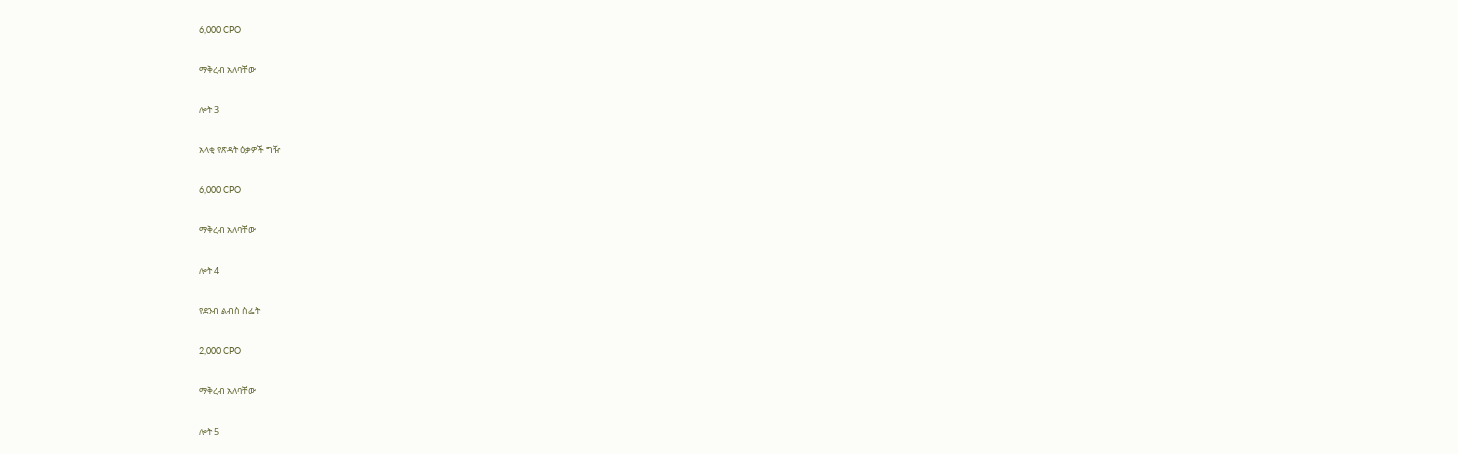6,000 CPO

ማቅረብ አለባቸው

ሎት 3

አላቂ የጽዳት ዕቃዎች ግዥ

6,000 CPO

ማቅረብ አለባቸው

ሎት 4

የደንብ ልብስ ስፌት

2,000 CPO

ማቅረብ አለባቸው

ሎት 5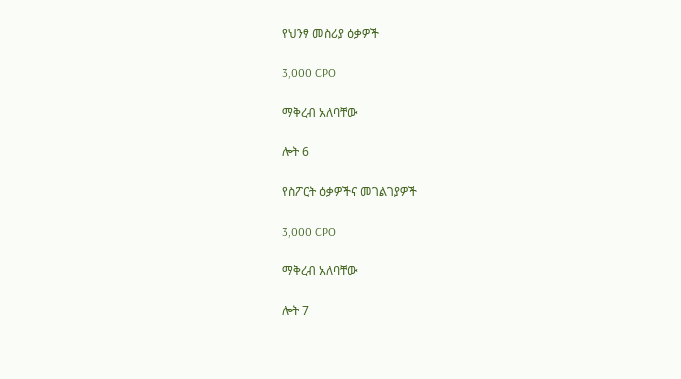የህንፃ መስሪያ ዕቃዎች

3,000 CPO

ማቅረብ አለባቸው

ሎት 6

የስፖርት ዕቃዎችና መገልገያዎች

3,000 CPO

ማቅረብ አለባቸው

ሎት 7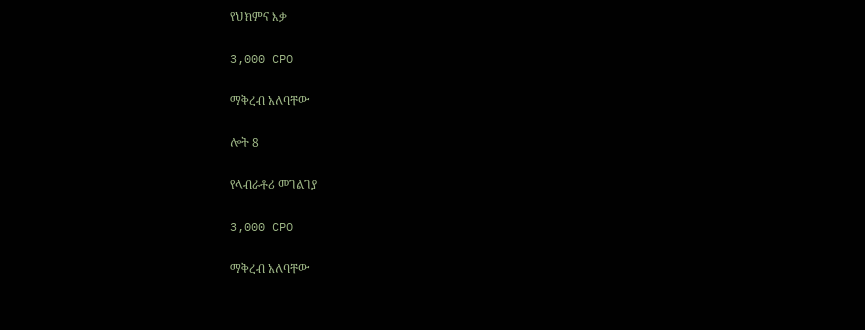የህክምና እቃ

3,000 CPO

ማቅረብ አለባቸው

ሎት 8

የላብራቶሪ መገልገያ

3,000 CPO

ማቅረብ አለባቸው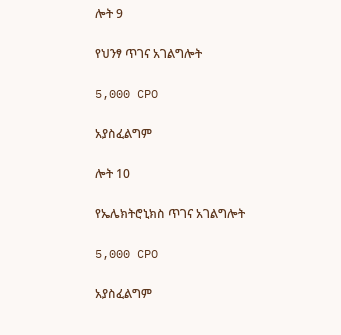ሎት 9

የህንፃ ጥገና አገልግሎት

5,000 CPO

አያስፈልግም

ሎት 10

የኤሌክትሮኒክስ ጥገና አገልግሎት

5,000 CPO

አያስፈልግም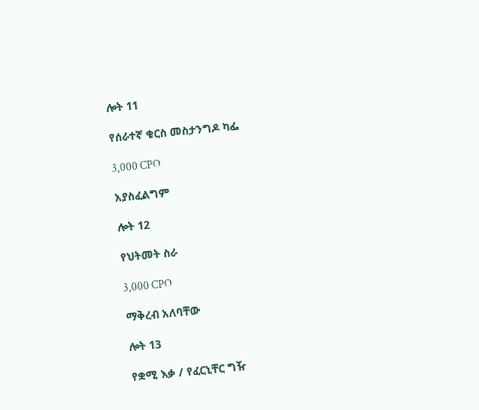ሎት 11

የሰራተኛ ቁርስ መስታንግዶ ካፌ

3,000 CPO

አያስፈልግም

ሎት 12

የህትመት ስራ

3,000 CPO

ማቅረብ አለባቸው

ሎት 13

የቋሚ እቃ / የፈርኒቸር ግዥ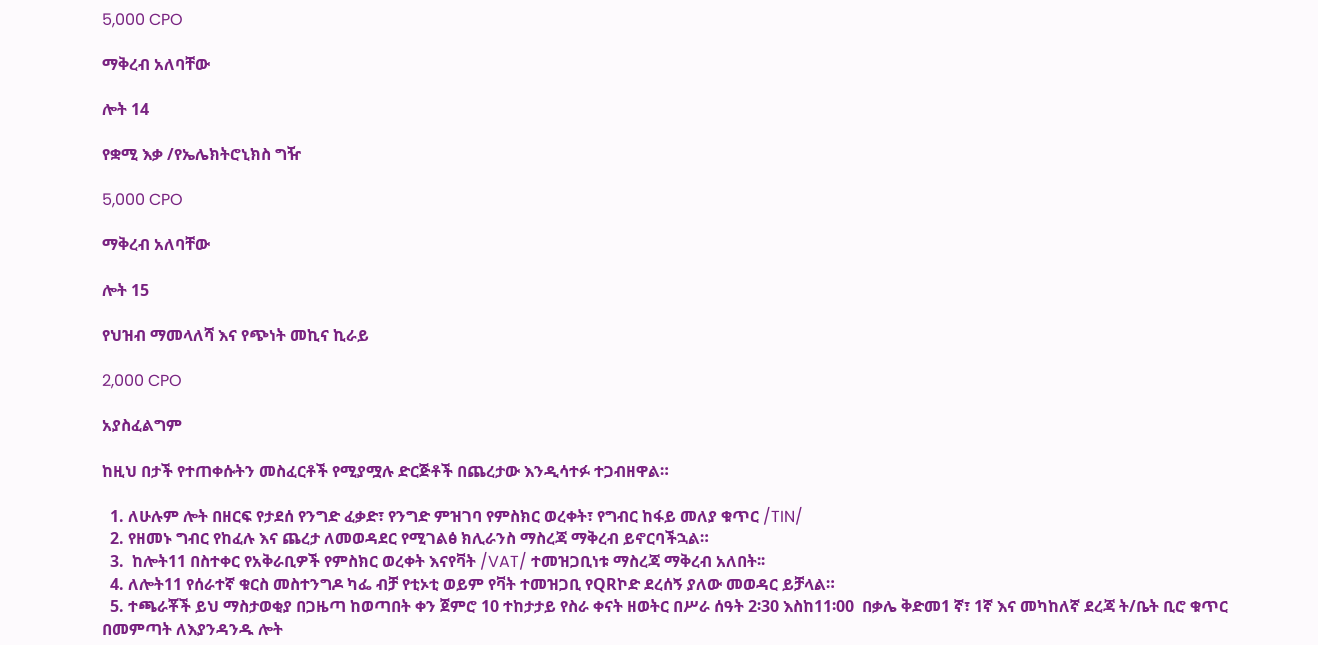5,000 CPO

ማቅረብ አለባቸው

ሎት 14

የቋሚ እቃ /የኤሌክትሮኒክስ ግዥ

5,000 CPO

ማቅረብ አለባቸው

ሎት 15

የህዝብ ማመላለሻ እና የጭነት መኪና ኪራይ

2,000 CPO

አያስፈልግም

ከዚህ በታች የተጠቀሱትን መስፈርቶች የሚያሟሉ ድርጅቶች በጨረታው እንዲሳተፉ ተጋብዘዋል።

  1. ለሁሉም ሎት በዘርፍ የታደሰ የንግድ ፈቃድ፣ የንግድ ምዝገባ የምስክር ወረቀት፣ የግብር ከፋይ መለያ ቁጥር /TIN/
  2. የዘመኑ ግብር የከፈሉ እና ጨረታ ለመወዳደር የሚገልፅ ክሊራንስ ማስረጃ ማቅረብ ይኖርባችኋል።
  3.  ከሎት11 በስተቀር የአቅራቢዎች የምስክር ወረቀት እናየቫት /VAT/ ተመዝጋቢነቱ ማስረጃ ማቅረብ አለበት፡፡
  4. ለሎት11 የሰራተኛ ቁርስ መስተንግዶ ካፌ ብቻ የቲኦቲ ወይም የቫት ተመዝጋቢ የQRኮድ ደረሰኝ ያለው መወዳር ይቻላል።
  5. ተጫራቾች ይህ ማስታወቂያ በጋዜጣ ከወጣበት ቀን ጀምሮ 10 ተከታታይ የስራ ቀናት ዘወትር በሥራ ሰዓት 2፡30 እስከ11፡00  በቃሌ ቅድመ1 ኛ፣ 1ኛ እና መካከለኛ ደረጃ ት/ቤት ቢሮ ቁጥር በመምጣት ለእያንዳንዱ ሎት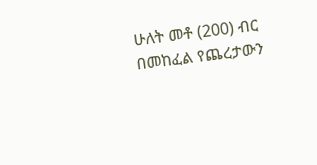ሁለት መቶ (200) ብር በመከፈል የጨረታውን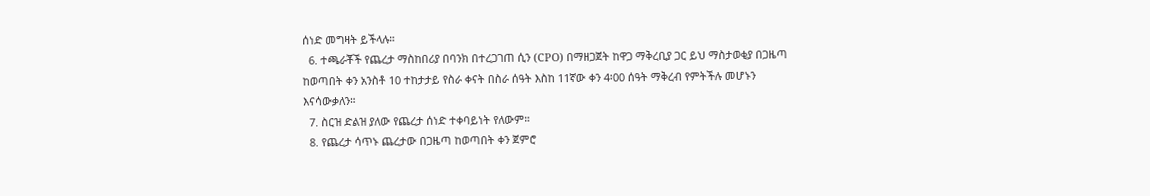ሰነድ መግዛት ይችላሉ።
  6. ተጫራቾች የጨረታ ማስከበሪያ በባንክ በተረጋገጠ ሲን (CPO) በማዘጋጀት ከዋጋ ማቅረቢያ ጋር ይህ ማስታወቂያ በጋዜጣ ከወጣበት ቀን አንስቶ 10 ተከታታይ የስራ ቀናት በስራ ሰዓት እስከ 11ኛው ቀን 4፡00 ሰዓት ማቅረብ የምትችሉ መሆኑን እናሳውቃለን።
  7. ስርዝ ድልዝ ያለው የጨረታ ሰነድ ተቀባይነት የለውም።
  8. የጨረታ ሳጥኑ ጨረታው በጋዜጣ ከወጣበት ቀን ጀምሮ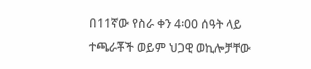በ11ኛው የስራ ቀን 4፡00 ሰዓት ላይ ተጫራቾች ወይም ህጋዊ ወኪሎቻቸው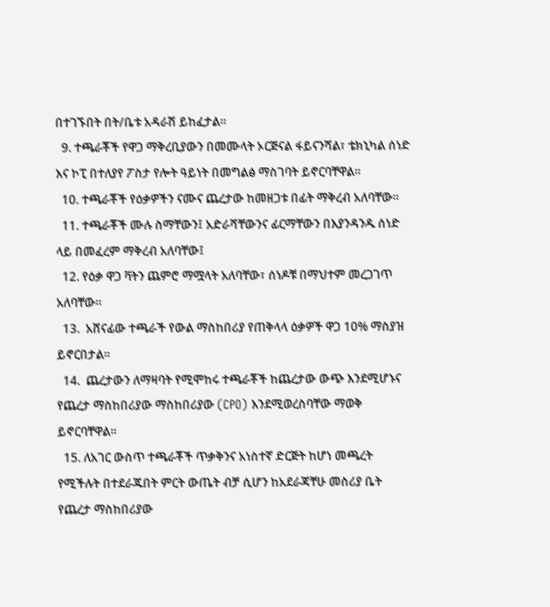በተገኙበት በት/ቤቱ አዳራሽ ይከፈታል።
  9. ተጫራቾች የዋጋ ማቅረቢያውን በመሙላት ኦርጅናል ፋይናንሻል፣ ቴክኒካል ሰነድ እና ኮፒ በተለያየ ፖስታ የሎት ዓይነት በመግልፅ ማስገባት ይኖርባቸዋል።
  10. ተጫራቾች የዕቃዎችን ናሙና ጨረታው ከመዘጋቱ በፊት ማቅረብ አለባቸው።
  11. ተጫራቾች ሙሉ ስማቸውን፤ አድራሻቸውንና ፊርማቸውን በእያንዳንዱ ሰነድ ላይ በመፈረም ማቅረብ አለባቸው፤
  12. የዕቃ ዋጋ ቫትን ጨምሮ ማሟላት አለባቸው፣ ሰነዶቹ በማህተም መረጋገጥ አለባቸው።
  13.  አሸናፊው ተጫራች የውል ማስከበሪያ የጠቅላላ ዕቃዎች ዋጋ 10% ማስያዝ ይኖርበታል።
  14.  ጨረታውን ለማዛባት የሚሞከሩ ተጫራቾች ከጨረታው ውጭ እንደሚሆኑና የጨረታ ማስከበሪያው ማስከበሪያው (CPO) እንደሚወረስባቸው ማወቅ ይኖርባቸዋል።
  15. ለአገር ውስጥ ተጫራቾች ጥቃቅንና አነስተኛ ድርጅት ከሆነ መጫረት የሚችሉት በተደራጁበት ምርት ውጤት ብቻ ሲሆን ከአደራጃቸሁ መስሪያ ቤት የጨረታ ማስከበሪያው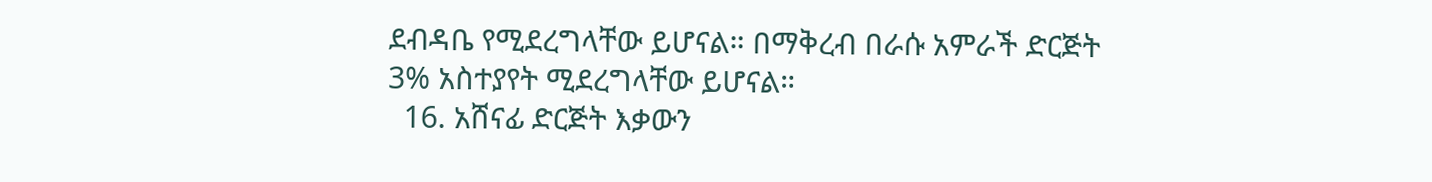ደብዳቤ የሚደረግላቸው ይሆናል። በማቅረብ በራሱ አምራች ድርጅት 3% አስተያየት ሚደረግላቸው ይሆናል።
  16. አሸናፊ ድርጅት እቃውን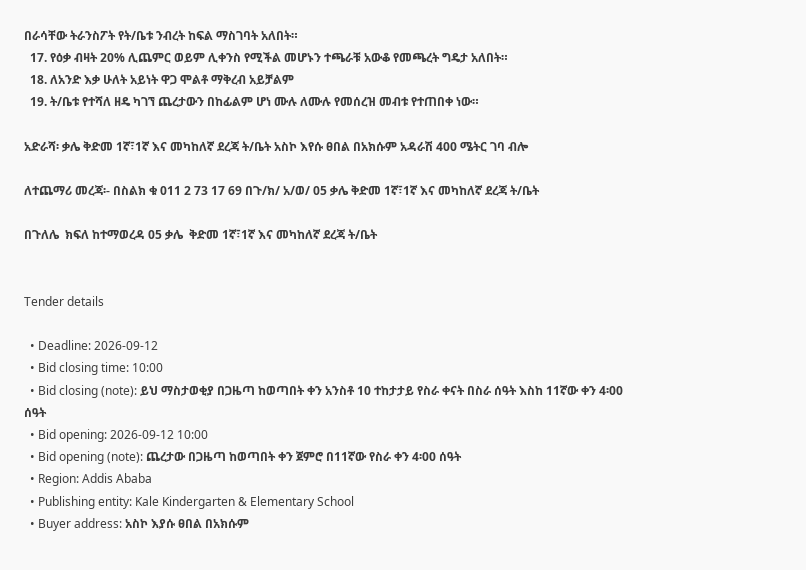በራሳቸው ትራንስፖት የት/ቤቱ ንብረት ከፍል ማስገባት አለበት።
  17. የዕቃ ብዛት 20% ሊጨምር ወይም ሊቀንስ የሚችል መሆኑን ተጫራቹ አውቆ የመጫረት ግዴታ አለበት።
  18. ለአንድ እቃ ሁለት አይነት ዋጋ ሞልቶ ማቅረብ አይቻልም
  19. ት/ቤቱ የተሻለ ዘዴ ካገኘ ጨረታውን በከፊልም ሆነ ሙሉ ለሙሉ የመሰረዝ መብቱ የተጠበቀ ነው።

አድራሻ፡ ቃሌ ቅድመ 1ኛ፣1ኛ እና መካከለኛ ደረጃ ት/ቤት አስኮ እየሱ ፀበል በአክሱም አዳራሽ 400 ሜትር ገባ ብሎ

ለተጨማሪ መረጃ፡- በስልክ ቁ 011 2 73 17 69 በጉ/ክ/ አ/ወ/ 05 ቃሌ ቅድመ 1ኛ፣1ኛ እና መካከለኛ ደረጃ ት/ቤት

በጉለሌ  ክፍለ ከተማወረዳ 05 ቃሌ  ቅድመ 1ኛ፣1ኛ እና መካከለኛ ደረጃ ት/ቤት


Tender details

  • Deadline: 2026-09-12
  • Bid closing time: 10:00
  • Bid closing (note): ይህ ማስታወቂያ በጋዜጣ ከወጣበት ቀን አንስቶ 10 ተከታታይ የስራ ቀናት በስራ ሰዓት እስከ 11ኛው ቀን 4፡00 ሰዓት
  • Bid opening: 2026-09-12 10:00
  • Bid opening (note): ጨረታው በጋዜጣ ከወጣበት ቀን ጀምሮ በ11ኛው የስራ ቀን 4፡00 ሰዓት
  • Region: Addis Ababa
  • Publishing entity: Kale Kindergarten & Elementary School
  • Buyer address: አስኮ እያሱ ፀበል በአክሱም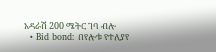አዳራሽ 200 ሜትር ገባ ብሎ
  • Bid bond: በየሎቱ የተለያየ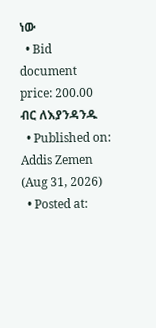ነው
  • Bid document price: 200.00 ብር ለእያንዳንዱ
  • Published on: Addis Zemen (Aug 31, 2026)
  • Posted at: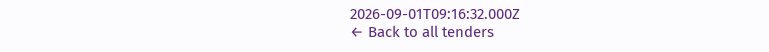2026-09-01T09:16:32.000Z
← Back to all tenders